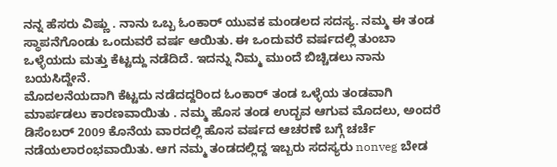ನನ್ನ ಹೆಸರು ವಿಷ್ಣು . ನಾನು ಒಬ್ಬ ಓಂಕಾರ್ ಯುವಕ ಮಂಡಲದ ಸದಸ್ಯ. ನಮ್ಮ ಈ ತಂಡ ಸ್ಥಾಪನೆಗೊಂಡು ಒಂದುವರೆ ವರ್ಷ ಆಯಿತು. ಈ ಒಂದುವರೆ ವರ್ಷದಲ್ಲಿ ತುಂಬಾ ಒಳ್ಳೆಯದು ಮತ್ತು ಕೆಟ್ಟದ್ದು ನಡೆದಿದೆ. ಇದನ್ನು ನಿಮ್ಮ ಮುಂದೆ ಬಿಚ್ಚಿಡಲು ನಾನು ಬಯಸಿದ್ದೇನೆ.
ಮೊದಲನೆಯದಾಗಿ ಕೆಟ್ಟದು ನಡೆದದ್ದರಿಂದ ಓಂಕಾರ್ ತಂಡ ಒಳ್ಳೆಯ ತಂಡವಾಗಿ ಮಾರ್ಪಡಲು ಕಾರಣವಾಯಿತು . ನಮ್ಮ ಹೊಸ ತಂಡ ಉದ್ಭವ ಆಗುವ ಮೊದಲು, ಅಂದರೆ ಡಿಸೆಂಬರ್ 2009 ಕೊನೆಯ ವಾರದಲ್ಲಿ ಹೊಸ ವರ್ಷದ ಆಚರಣೆ ಬಗ್ಗೆ ಚರ್ಚೆ ನಡೆಯಲಾರಂಭವಾಯಿತು. ಆಗ ನಮ್ಮ ತಂಡದಲ್ಲಿದ್ದ ಇಬ್ಬರು ಸದಸ್ಯರು nonveg ಬೇಡ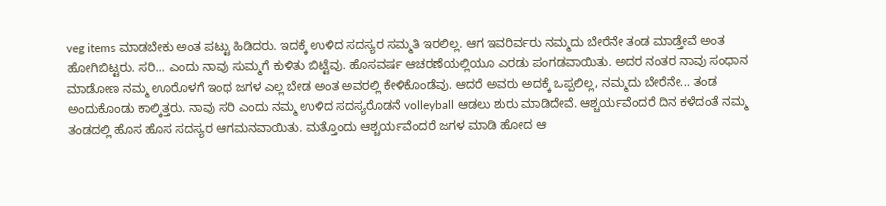veg items ಮಾಡಬೇಕು ಅಂತ ಪಟ್ಟು ಹಿಡಿದರು. ಇದಕ್ಕೆ ಉಳಿದ ಸದಸ್ಯರ ಸಮ್ಮತಿ ಇರಲಿಲ್ಲ. ಆಗ ಇವರಿರ್ವರು ನಮ್ಮದು ಬೇರೆನೇ ತಂಡ ಮಾಡ್ತೇವೆ ಅಂತ ಹೋಗಿಬಿಟ್ಟರು. ಸರಿ... ಎಂದು ನಾವು ಸುಮ್ಮಗೆ ಕುಳಿತು ಬಿಟ್ಟೆವು. ಹೊಸವರ್ಷ ಆಚರಣೆಯಲ್ಲಿಯೂ ಎರಡು ಪಂಗಡವಾಯಿತು. ಅದರ ನಂತರ ನಾವು ಸಂಧಾನ ಮಾಡೋಣ ನಮ್ಮ ಊರೊಳಗೆ ಇಂಥ ಜಗಳ ಎಲ್ಲ ಬೇಡ ಅಂತ ಅವರಲ್ಲಿ ಕೇಳಿಕೊಂಡೆವು. ಆದರೆ ಅವರು ಅದಕ್ಕೆ ಒಪ್ಪಲಿಲ್ಲ, ನಮ್ಮದು ಬೇರೆನೇ... ತಂಡ ಅಂದುಕೊಂಡು ಕಾಲ್ಕಿತ್ತರು. ನಾವು ಸರಿ ಎಂದು ನಮ್ಮ ಉಳಿದ ಸದಸ್ಯರೊಡನೆ volleyball ಆಡಲು ಶುರು ಮಾಡಿದೇವೆ. ಆಶ್ಚರ್ಯವೆಂದರೆ ದಿನ ಕಳೆದಂತೆ ನಮ್ಮ ತಂಡದಲ್ಲಿ ಹೊಸ ಹೊಸ ಸದಸ್ಯರ ಆಗಮನವಾಯಿತು. ಮತ್ತೊಂದು ಆಶ್ಚರ್ಯವೆಂದರೆ ಜಗಳ ಮಾಡಿ ಹೋದ ಆ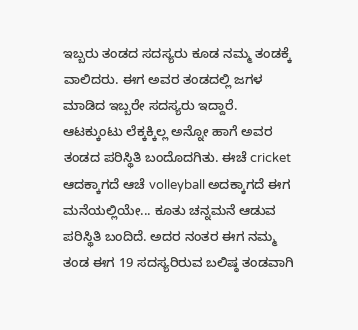ಇಬ್ಬರು ತಂಡದ ಸದಸ್ಯರು ಕೂಡ ನಮ್ಮ ತಂಡಕ್ಕೆ ವಾಲಿದರು. ಈಗ ಅವರ ತಂಡದಲ್ಲಿ ಜಗಳ ಮಾಡಿದ ಇಬ್ಬರೇ ಸದಸ್ಯರು ಇದ್ದಾರೆ. ಆಟಕ್ಕುಂಟು ಲೆಕ್ಕಕ್ಕಿಲ್ಲ ಅನ್ನೋ ಹಾಗೆ ಅವರ ತಂಡದ ಪರಿಸ್ಥಿತಿ ಬಂದೊದಗಿತು. ಈಚೆ cricket ಆದಕ್ಕಾಗದೆ ಆಚೆ volleyball ಅದಕ್ಕಾಗದೆ ಈಗ ಮನೆಯಲ್ಲಿಯೇ... ಕೂತು ಚನ್ನಮನೆ ಆಡುವ ಪರಿಸ್ಥಿತಿ ಬಂದಿದೆ. ಅದರ ನಂತರ ಈಗ ನಮ್ಮ ತಂಡ ಈಗ 19 ಸದಸ್ಯರಿರುವ ಬಲಿಷ್ಠ ತಂಡವಾಗಿ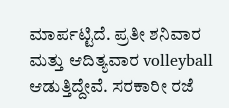ಮಾರ್ಪಟ್ಟಿದೆ. ಪ್ರತೀ ಶನಿವಾರ ಮತ್ತು ಆದಿತ್ಯವಾರ volleyball ಆಡುತ್ತಿದ್ದೇವೆ. ಸರಕಾರೀ ರಜೆ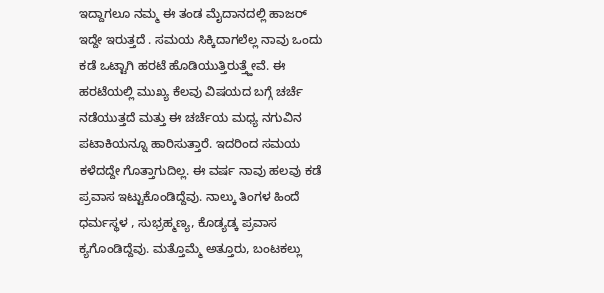ಇದ್ದಾಗಲೂ ನಮ್ಮ ಈ ತಂಡ ಮೈದಾನದಲ್ಲಿ ಹಾಜರ್ ಇದ್ದೇ ಇರುತ್ತದೆ . ಸಮಯ ಸಿಕ್ಕಿದಾಗಲೆಲ್ಲ ನಾವು ಒಂದು ಕಡೆ ಒಟ್ಟಾಗಿ ಹರಟೆ ಹೊಡಿಯುತ್ತಿರುತ್ತ್ಹೇವೆ. ಈ ಹರಟೆಯಲ್ಲಿ ಮುಖ್ಯ ಕೆಲವು ವಿಷಯದ ಬಗ್ಗೆ ಚರ್ಚೆ ನಡೆಯುತ್ತದೆ ಮತ್ತು ಈ ಚರ್ಚೆಯ ಮಧ್ಯ ನಗುವಿನ ಪಟಾಕಿಯನ್ನೂ ಹಾರಿಸುತ್ತಾರೆ. ಇದರಿಂದ ಸಮಯ ಕಳೆದದ್ದೇ ಗೊತ್ತಾಗುದಿಲ್ಲ. ಈ ವರ್ಷ ನಾವು ಹಲವು ಕಡೆ ಪ್ರವಾಸ ಇಟ್ಟುಕೊಂಡಿದ್ದೆವು. ನಾಲ್ಕು ತಿಂಗಳ ಹಿಂದೆ ಧರ್ಮಸ್ಥಳ , ಸುಭ್ರಹ್ಮಣ್ಯ, ಕೊಡ್ಯಡ್ಕ ಪ್ರವಾಸ ಕ್ಯಗೊಂಡಿದ್ದೆವು. ಮತ್ತೊಮ್ಮೆ ಅತ್ತೂರು, ಬಂಟಕಲ್ಲು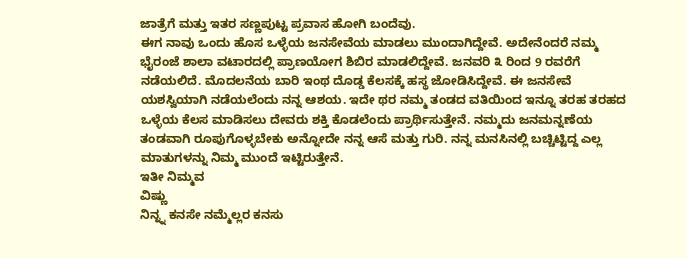ಜಾತ್ರೆಗೆ ಮತ್ತು ಇತರ ಸಣ್ಣಪುಟ್ಟ ಪ್ರವಾಸ ಹೋಗಿ ಬಂದೆವು.
ಈಗ ನಾವು ಒಂದು ಹೊಸ ಒಳ್ಳೆಯ ಜನಸೇವೆಯ ಮಾಡಲು ಮುಂದಾಗಿದ್ದೇವೆ. ಅದೇನೆಂದರೆ ನಮ್ಮ ಭೈರಂಜೆ ಶಾಲಾ ವಟಾರದಲ್ಲಿ ಪ್ರಾಣಯೋಗ ಶಿಬಿರ ಮಾಡಲಿದ್ದೇವೆ. ಜನವರಿ ೩ ರಿಂದ 9 ರವರೆಗೆ ನಡೆಯಲಿದೆ. ಮೊದಲನೆಯ ಬಾರಿ ಇಂಥ ದೊಡ್ಡ ಕೆಲಸಕ್ಕೆ ಹಸ್ಥ ಜೋಡಿಸಿದ್ದೇವೆ. ಈ ಜನಸೇವೆ ಯಶಸ್ವಿಯಾಗಿ ನಡೆಯಲೆಂದು ನನ್ನ ಆಶಯ. ಇದೇ ಥರ ನಮ್ಮ ತಂಡದ ವತಿಯಿಂದ ಇನ್ನೂ ತರಹ ತರಹದ ಒಳ್ಳೆಯ ಕೆಲಸ ಮಾಡಿಸಲು ದೇವರು ಶಕ್ತಿ ಕೊಡಲೆಂದು ಪ್ರಾರ್ಥಿಸುತ್ತೇನೆ. ನಮ್ಮದು ಜನಮನ್ನಣೆಯ ತಂಡವಾಗಿ ರೂಪುಗೊಳ್ಳಬೇಕು ಅನ್ನೋದೇ ನನ್ನ ಆಸೆ ಮತ್ತು ಗುರಿ. ನನ್ನ ಮನಸಿನಲ್ಲಿ ಬಚ್ಚಿಟ್ಟಿದ್ದ ಎಲ್ಲ ಮಾತುಗಳನ್ನು ನಿಮ್ಮ ಮುಂದೆ ಇಟ್ಟಿರುತ್ತೇನೆ.
ಇತೀ ನಿಮ್ಮವ
ವಿಷ್ಣು
ನಿನ್ನ್ನ ಕನಸೇ ನಮ್ಮೆಲ್ಲರ ಕನಸು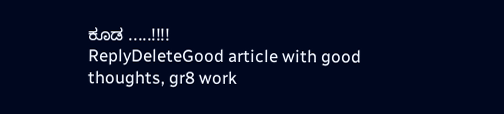ಕೂಡ .....!!!!
ReplyDeleteGood article with good thoughts, gr8 work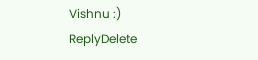Vishnu :)
ReplyDelete